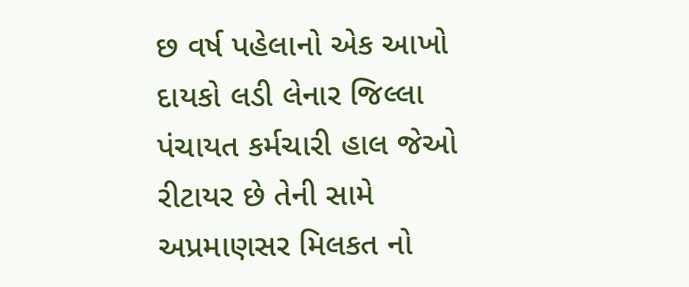છ વર્ષ પહેલાનો એક આખો દાયકો લડી લેનાર જિલ્લા પંચાયત કર્મચારી હાલ જેઓ રીટાયર છે તેની સામે અપ્રમાણસર મિલકત નો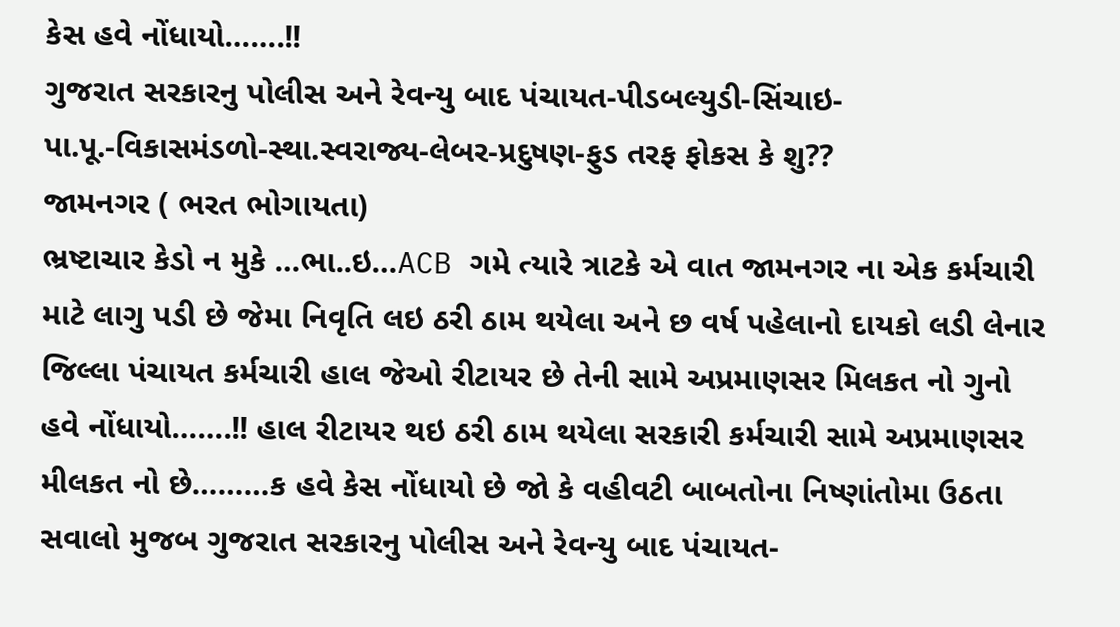કેસ હવે નોંધાયો…….!!
ગુજરાત સરકારનુ પોલીસ અને રેવન્યુ બાદ પંચાયત-પીડબલ્યુડી-સિંચાઇ-પા.પૂ.-વિકાસમંડળો-સ્થા.સ્વરાજ્ય-લેબર-પ્રદુષણ-ફુડ તરફ ફોકસ કે શુ??
જામનગર ( ભરત ભોગાયતા)
ભ્રષ્ટાચાર કેડો ન મુકે …ભા..ઇ…ACB ગમે ત્યારે ત્રાટકે એ વાત જામનગર ના એક કર્મચારી માટે લાગુ પડી છે જેમા નિવૃતિ લઇ ઠરી ઠામ થયેલા અને છ વર્ષ પહેલાનો દાયકો લડી લેનાર જિલ્લા પંચાયત કર્મચારી હાલ જેઓ રીટાયર છે તેની સામે અપ્રમાણસર મિલકત નો ગુનો હવે નોંધાયો…….!! હાલ રીટાયર થઇ ઠરી ઠામ થયેલા સરકારી કર્મચારી સામે અપ્રમાણસર મીલકત નો છે………ક હવે કેસ નોંધાયો છે જો કે વહીવટી બાબતોના નિષ્ણાંતોમા ઉઠતા સવાલો મુજબ ગુજરાત સરકારનુ પોલીસ અને રેવન્યુ બાદ પંચાયત-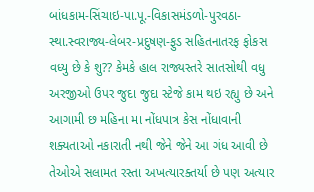બાંધકામ-સિંચાઇ-પા.પૂ.-વિકાસમંડળો-પુરવઠા-સ્થા.સ્વરાજ્ય-લેબર-પ્રદુષણ-ફુડ સહિતનાતરફ ફોકસ વધ્યુ છે કે શુ?? કેમકે હાલ રાજ્યસ્તરે સાતસોથી વધુ અરજીઓ ઉપર જુદા જુદા સ્ટેજે કામ થઇ રહ્યુ છે અને આગામી છ મહિના મા નોંધપાત્ર કેસ નોંધાવાની શક્યતાઓ નકારાતી નથી જેને જેને આ ગંધ આવી છે તેઓએ સલામત રસ્તા અખત્યારક્તર્યા છે પણ અત્યાર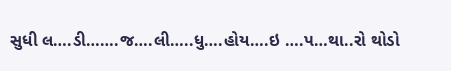સુધી લ….ડી…….જ….લી…..ધુ….હોય….ઇ ….પ…થા..રો થોડો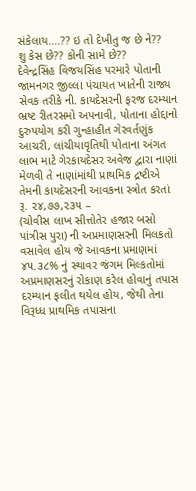સંકેલાય….?? ઇ તો દેખીતુ જ છે ને??
શુ કેસ છે?? કોની સામે છે??
દેવેન્દ્રસિંહ વિજયસિંહ પરમારે પોતાની જામનગર જીલ્લા પંચાયત ખાતેની રાજ્ય સેવક તરીકે ની. કાયદેસરની ફરજ દરમ્યાન ભ્રષ્ટ રીતરસમો અપનાવી, પોતાના હોદ્દાનો દુરુપયોગ કરી ગુન્હાહીત ગેરવર્તણુંક આચરી, લાંચીયાવૃતિથી પોતાના અંગત લાભ માટે ગેરકાયદેસર અવેજ દ્વારા નાણાં મેળવી તે નાણાંમાંથી પ્રાથમિક દ્રષ્ટીએ તેમની કાયદેસરની આવકના સ્ત્રોત કરતાં રૂ. ૨૪,૭૭,૨૩૫ –
(ચોવીસ લાખ સીત્તોતેર હજાર બસો પાંત્રીસ પુરા) ની અપ્રમાણસરની મિલકતો વસાવેલ હોય જે આવકના પ્રમાણમાં ૪૫.૩૮% નું સ્થાવર જંગમ મિલ્કતોમાં અપ્રમાણસરનું રોકાણ કરેલ હોવાનું તપાસ દરમ્યાન ફલીત થયેલ હોય, જેથી તેના વિરૂધ્ધ પ્રાથમિક તપાસના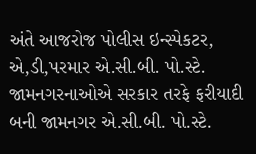અંતે આજરોજ પોલીસ ઇન્સ્પેકટર, એ,ડી,પરમાર એ.સી.બી. પો.સ્ટે. જામનગરનાઓએ સરકાર તરફે ફરીયાદી બની જામનગર એ.સી.બી. પો.સ્ટે.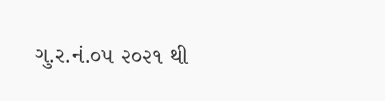ગુ.ર.નં.૦૫ ૨૦૨૧ થી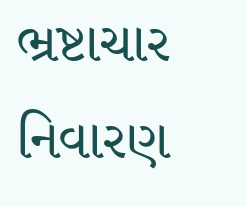ભ્રષ્ટાચાર નિવારણ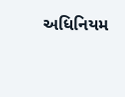અધિનિયમ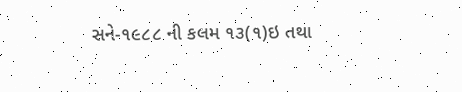સને-૧૯૮૮ ની કલમ ૧૩(૧)ઇ તથા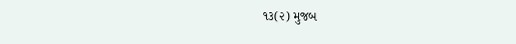૧૩(૨) મુજબ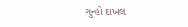ગુન્હો દાખલ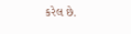કરેલ છે.